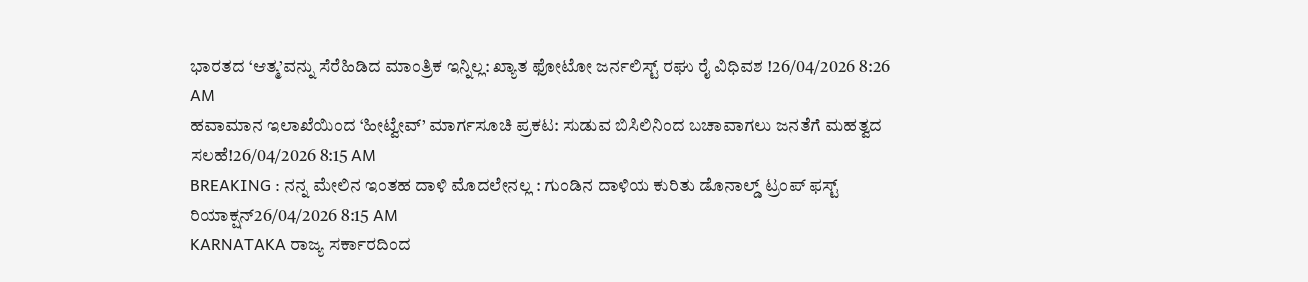ಭಾರತದ ‘ಆತ್ಮ’ವನ್ನು ಸೆರೆಹಿಡಿದ ಮಾಂತ್ರಿಕ ಇನ್ನಿಲ್ಲ: ಖ್ಯಾತ ಫೋಟೋ ಜರ್ನಲಿಸ್ಟ್ ರಘು ರೈ ವಿಧಿವಶ !26/04/2026 8:26 AM
ಹವಾಮಾನ ಇಲಾಖೆಯಿಂದ ‘ಹೀಟ್ವೇವ್’ ಮಾರ್ಗಸೂಚಿ ಪ್ರಕಟ: ಸುಡುವ ಬಿಸಿಲಿನಿಂದ ಬಚಾವಾಗಲು ಜನತೆಗೆ ಮಹತ್ವದ ಸಲಹೆ!26/04/2026 8:15 AM
BREAKING : ನನ್ನ ಮೇಲಿನ ಇಂತಹ ದಾಳಿ ಮೊದಲೇನಲ್ಲ : ಗುಂಡಿನ ದಾಳಿಯ ಕುರಿತು ಡೊನಾಲ್ಡ್ ಟ್ರಂಪ್ ಫಸ್ಟ್ ರಿಯಾಕ್ಷನ್26/04/2026 8:15 AM
KARNATAKA ರಾಜ್ಯ ಸರ್ಕಾರದಿಂದ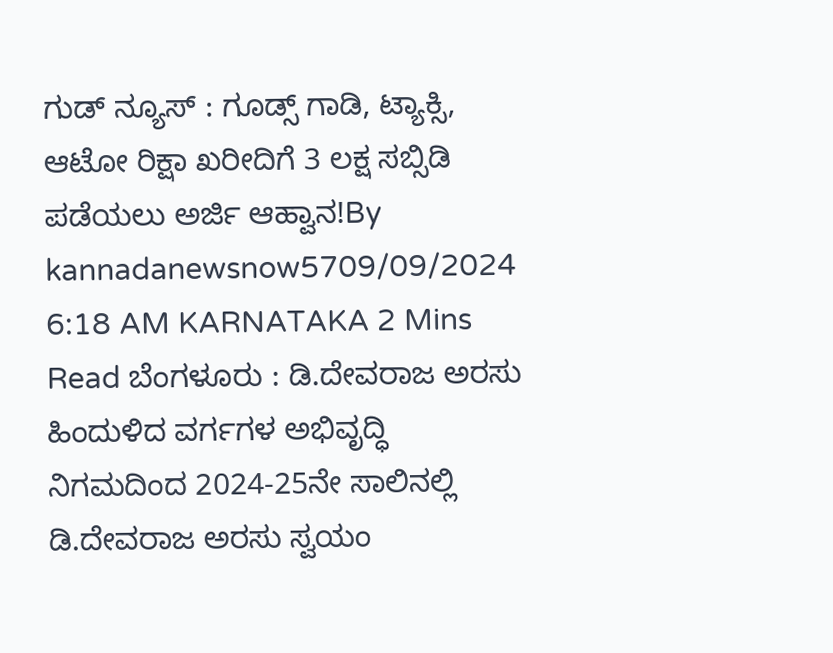ಗುಡ್ ನ್ಯೂಸ್ : ಗೂಡ್ಸ್ ಗಾಡಿ, ಟ್ಯಾಕ್ಸಿ, ಆಟೋ ರಿಕ್ಷಾ ಖರೀದಿಗೆ 3 ಲಕ್ಷ ಸಬ್ಸಿಡಿ ಪಡೆಯಲು ಅರ್ಜಿ ಆಹ್ವಾನ!By kannadanewsnow5709/09/2024 6:18 AM KARNATAKA 2 Mins Read ಬೆಂಗಳೂರು : ಡಿ.ದೇವರಾಜ ಅರಸು ಹಿಂದುಳಿದ ವರ್ಗಗಳ ಅಭಿವೃದ್ಧಿ ನಿಗಮದಿಂದ 2024-25ನೇ ಸಾಲಿನಲ್ಲಿ ಡಿ.ದೇವರಾಜ ಅರಸು ಸ್ವಯಂ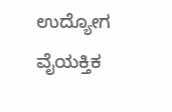ಉದ್ಯೋಗ ವೈಯಕ್ತಿಕ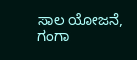ಸಾಲ ಯೋಜನೆ, ಗಂಗಾ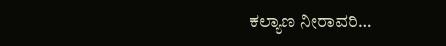ಕಲ್ಯಾಣ ನೀರಾವರಿ…